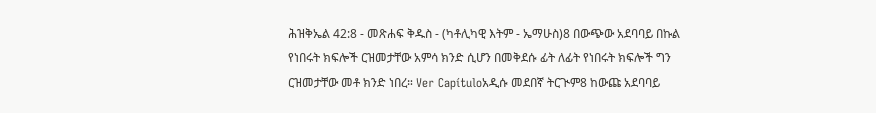ሕዝቅኤል 42:8 - መጽሐፍ ቅዱስ - (ካቶሊካዊ እትም - ኤማሁስ)8 በውጭው አደባባይ በኩል የነበሩት ክፍሎች ርዝመታቸው አምሳ ክንድ ሲሆን በመቅደሱ ፊት ለፊት የነበሩት ክፍሎች ግን ርዝመታቸው መቶ ክንድ ነበረ። Ver Capítuloአዲሱ መደበኛ ትርጒም8 ከውጩ አደባባይ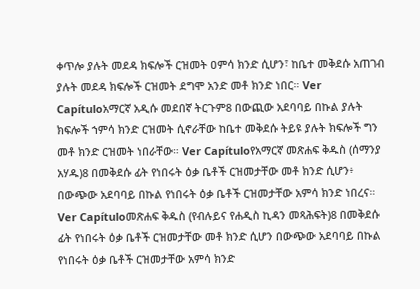ቀጥሎ ያሉት መደዳ ክፍሎች ርዝመት ዐምሳ ክንድ ሲሆን፣ ከቤተ መቅደሱ አጠገብ ያሉት መደዳ ክፍሎች ርዝመት ደግሞ አንድ መቶ ክንድ ነበር። Ver Capítuloአማርኛ አዲሱ መደበኛ ትርጉም8 በውጪው አደባባይ በኩል ያሉት ክፍሎች ኀምሳ ክንድ ርዝመት ሲኖራቸው ከቤተ መቅደሱ ትይዩ ያሉት ክፍሎች ግን መቶ ክንድ ርዝመት ነበራቸው። Ver Capítuloየአማርኛ መጽሐፍ ቅዱስ (ሰማንያ አሃዱ)8 በመቅደሱ ፊት የነበሩት ዕቃ ቤቶች ርዝመታቸው መቶ ክንድ ሲሆን፥ በውጭው አደባባይ በኩል የነበሩት ዕቃ ቤቶች ርዝመታቸው አምሳ ክንድ ነበረና። Ver Capítuloመጽሐፍ ቅዱስ (የብሉይና የሐዲስ ኪዳን መጻሕፍት)8 በመቅደሱ ፊት የነበሩት ዕቃ ቤቶች ርዝመታቸው መቶ ክንድ ሲሆን በውጭው አደባባይ በኩል የነበሩት ዕቃ ቤቶች ርዝመታቸው አምሳ ክንድ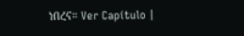ነበረና። Ver Capítulo |